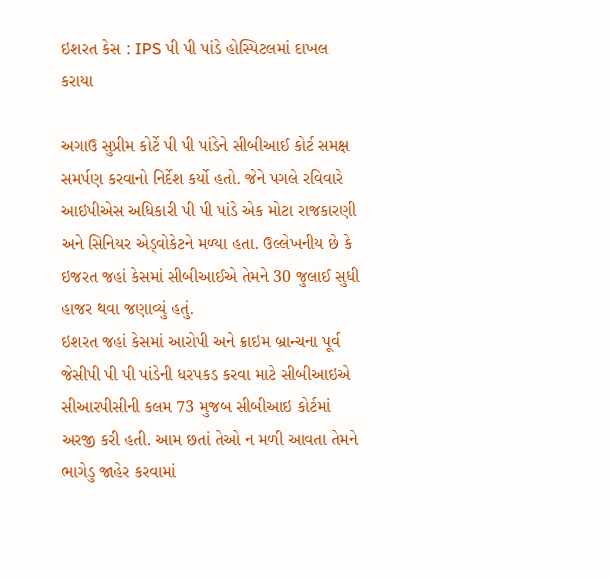ઇશરત કેસ : IPS પી પી પાંડે હોસ્પિટલમાં દાખલ કરાયા

અગાઉ સુપ્રીમ કોર્ટે પી પી પાંડેને સીબીઆઈ કોર્ટ સમક્ષ સમર્પણ કરવાનો નિર્દેશ કર્યો હતો. જેને પગલે રવિવારે આઇપીએસ અધિકારી પી પી પાંડે એક મોટા રાજકારણી અને સિનિયર એડ્વોકેટને મળ્યા હતા. ઉલ્લેખનીય છે કે ઇજરત જહાં કેસમાં સીબીઆઈએ તેમને 30 જુલાઈ સુધી હાજર થવા જણાવ્યું હતું.
ઇશરત જહાં કેસમાં આરોપી અને ક્રાઇમ બ્રાન્ચના પૂર્વ જેસીપી પી પી પાંડેની ધરપકડ કરવા માટે સીબીઆઇએ સીઆરપીસીની કલમ 73 મુજબ સીબીઆઇ કોર્ટમાં અરજી કરી હતી. આમ છતાં તેઓ ન મળી આવતા તેમને ભાગેડુ જાહેર કરવામાં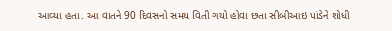આવ્યા હતા. આ વાતને 90 દિવસનો સમય વિતી ગયો હોવા છતા સીબીઆઇ પાંડેને શોધી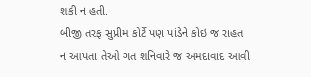શકી ન હતી.
બીજી તરફ સુપ્રીમ કોર્ટે પણ પાંડેને કોઇ જ રાહત ન આપતા તેઓ ગત શનિવારે જ અમદાવાદ આવી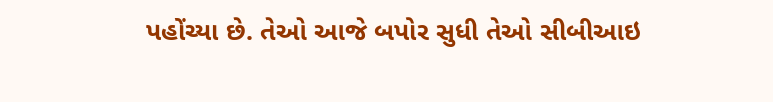પહોંચ્યા છે. તેઓ આજે બપોર સુધી તેઓ સીબીઆઇ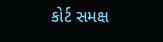કોર્ટ સમક્ષ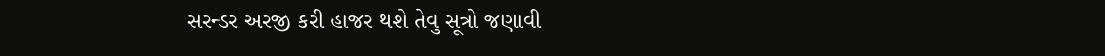સરન્ડર અરજી કરી હાજર થશે તેવુ સૂત્રો જણાવી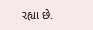રહ્યા છે.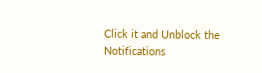Click it and Unblock the Notifications